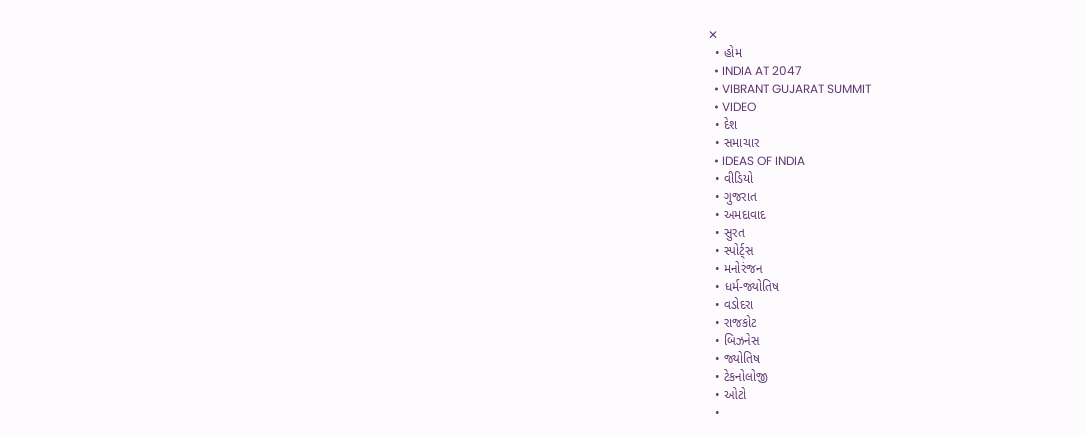✕
  • હોમ
  • INDIA AT 2047
  • VIBRANT GUJARAT SUMMIT
  • VIDEO
  • દેશ
  • સમાચાર
  • IDEAS OF INDIA
  • વીડિયો
  • ગુજરાત
  • અમદાવાદ
  • સુરત
  • સ્પોર્ટ્સ
  • મનોરંજન
  • ધર્મ-જ્યોતિષ
  • વડોદરા
  • રાજકોટ
  • બિઝનેસ
  • જ્યોતિષ
  • ટેકનોલોજી
  • ઓટો
  •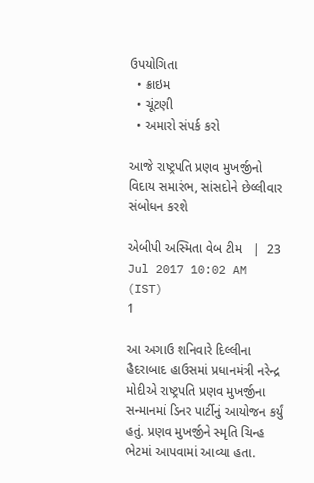ઉપયોગિતા
  • ક્રાઇમ
  • ચૂંટણી
  • અમારો સંપર્ક કરો

આજે રાષ્ટ્રપતિ પ્રણવ મુખર્જીનો વિદાય સમારંભ, સાંસદોને છેલ્લીવાર સંબોધન કરશે

એબીપી અસ્મિતા વેબ ટીમ   |  23 Jul 2017 10:02 AM (IST)
1

આ અગાઉ શનિવારે દિલ્લીના હૈદરાબાદ હાઉસમાં પ્રધાનમંત્રી નરેન્દ્ર મોદીએ રાષ્ટ્રપતિ પ્રણવ મુખર્જીના સન્માનમાં ડિનર પાર્ટીનું આયોજન કર્યું હતું. પ્રણવ મુખર્જીને સ્મૃતિ ચિન્હ ભેટમાં આપવામાં આવ્યા હતા.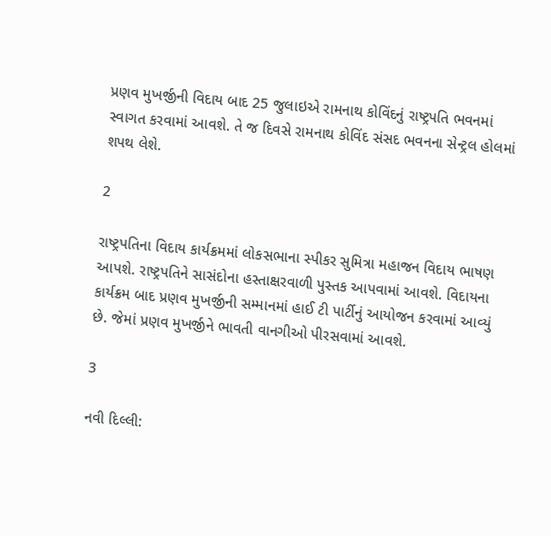પ્રણવ મુખર્જીની વિદાય બાદ 25 જુલાઇએ રામનાથ કોવિંદનું રાષ્ટ્રપતિ ભવનમાં સ્વાગત કરવામાં આવશે. તે જ દિવસે રામનાથ કોવિંદ સંસદ ભવનના સેન્ટ્રલ હોલમાં શપથ લેશે.

2

રાષ્ટ્રપતિના વિદાય કાર્યક્રમમાં લોકસભાના સ્પીકર સુમિત્રા મહાજન વિદાય ભાષણ આપશે. રાષ્ટ્રપતિને સાસંદોના હસ્તાક્ષરવાળી પુસ્તક આપવામાં આવશે. વિદાયના કાર્યક્રમ બાદ પ્રણવ મુખર્જીની સમ્માનમાં હાઈ ટી પાર્ટીનું આયોજન કરવામાં આવ્યું છે. જેમાં પ્રણવ મુખર્જીને ભાવતી વાનગીઓ પીરસવામાં આવશે.

3

નવી દિલ્લી: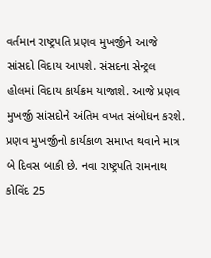વર્તમાન રાષ્ટ્રપતિ પ્રણવ મુખર્જીને આજે સાંસદો વિદાય આપશે. સંસદના સેન્ટ્રલ હોલમાં વિદાય કાર્યક્રમ યાજાશે. આજે પ્રણવ મુખર્જી સાંસદોને અંતિમ વખત સંબોધન કરશે. પ્રણવ મુખર્જીનો કાર્યકાળ સમાપ્ત થવાને માત્ર બે દિવસ બાકી છે. નવા રાષ્ટ્રપતિ રામનાથ કોવિંદ 25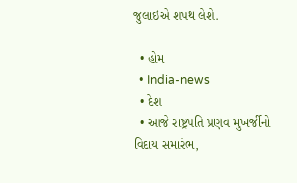જુલાઇએ શપથ લેશે.

  • હોમ
  • India-news
  • દેશ
  • આજે રાષ્ટ્રપતિ પ્રણવ મુખર્જીનો વિદાય સમારંભ,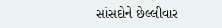સાંસદોને છેલ્લીવાર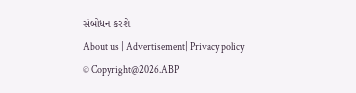સંબોધન કરશે
About us | Advertisement| Privacy policy
© Copyright@2026.ABP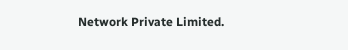Network Private Limited.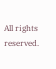All rights reserved.